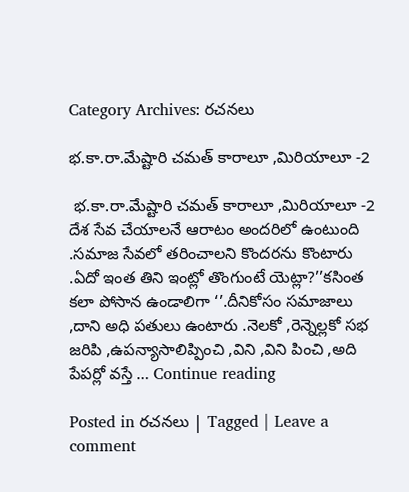Category Archives: రచనలు

భ.కా.రా.మేష్టారి చమత్ కారాలూ ,మిరియాలూ -2

 భ.కా.రా.మేష్టారి చమత్ కారాలూ ,మిరియాలూ -2   దేశ సేవ చేయాలనే ఆరాటం అందరిలో ఉంటుంది .సమాజ సేవలో తరించాలని కొందరను కొంటారు .ఏదో ఇంత తిని ఇంట్లో తొంగుంటే యెట్లా?’’కసింత కలా పోసాన ఉండాలిగా ‘’.దీనికోసం సమాజాలు ,దాని అధి పతులు ఉంటారు .నెలకో ,రెన్నెల్లకో సభ జరిపి ,ఉపన్యాసాలిప్పించి ,విని ,విని పించి ,అది పేపర్లో వస్తే … Continue reading

Posted in రచనలు | Tagged | Leave a comment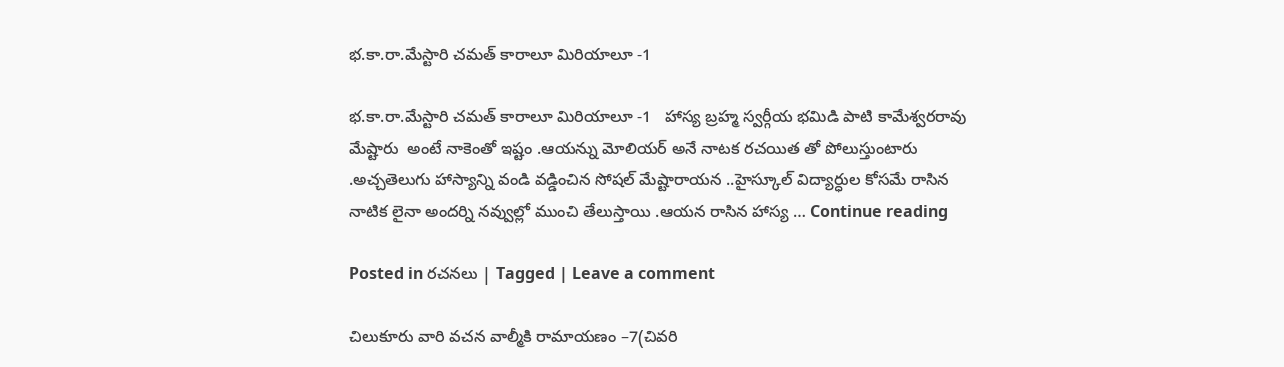భ.కా.రా.మేస్టారి చమత్ కారాలూ మిరియాలూ -1

భ.కా.రా.మేస్టారి చమత్ కారాలూ మిరియాలూ -1   హాస్య బ్రహ్మ స్వర్గీయ భమిడి పాటి కామేశ్వరరావు  మేష్టారు  అంటే నాకెంతో ఇష్టం .ఆయన్ను మోలియర్ అనే నాటక రచయిత తో పోలుస్తుంటారు .అచ్చతెలుగు హాస్యాన్ని వండి వడ్డించిన సోషల్ మేష్టారాయన ..హైస్కూల్ విద్యార్ధుల కోసమే రాసిన నాటిక లైనా అందర్ని నవ్వుల్లో ముంచి తేలుస్తాయి .ఆయన రాసిన హాస్య … Continue reading

Posted in రచనలు | Tagged | Leave a comment

చిలుకూరు వారి వచన వాల్మీకి రామాయణం –7(చివరి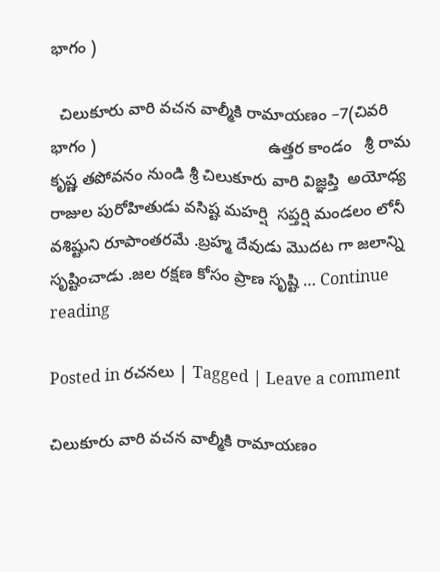భాగం )

  చిలుకూరు వారి వచన వాల్మీకి రామాయణం –7(చివరి భాగం )                                      ఉత్తర కాండం   శ్రీ రామ కృష్ణ తపోవనం నుండి శ్రీ చిలుకూరు వారి విజ్ఞప్తి  అయోధ్య రాజుల పురోహితుడు వసిష్ట మహర్షి  సప్తర్షి మండలం లోనీ వశిష్టుని రూపాంతరమే .బ్రహ్మ దేవుడు మొదట గా జలాన్ని సృష్టించాడు .జల రక్షణ కోసం ప్రాణ సృష్టి … Continue reading

Posted in రచనలు | Tagged | Leave a comment

చిలుకూరు వారి వచన వాల్మీకి రామాయణం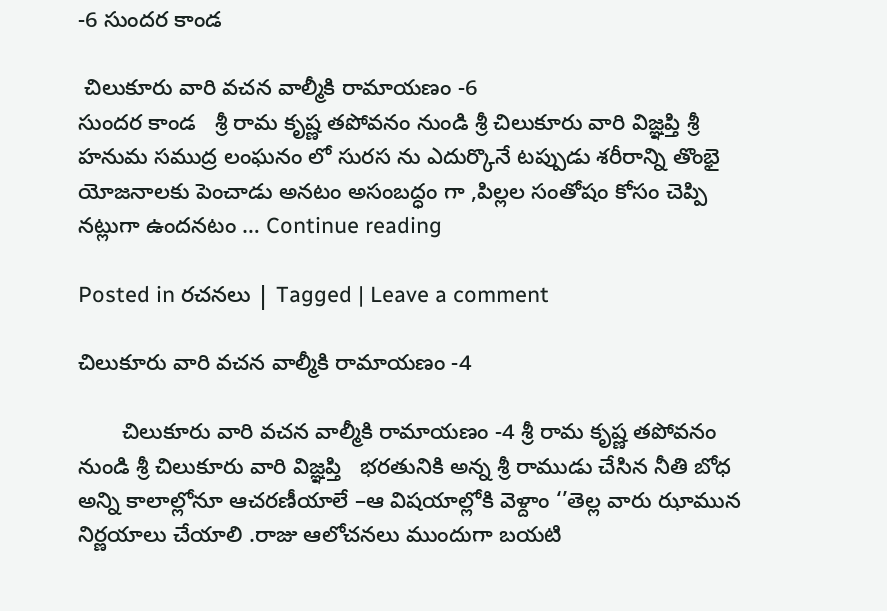-6 సుందర కాండ

 చిలుకూరు వారి వచన వాల్మీకి రామాయణం -6                                    సుందర కాండ   శ్రీ రామ కృష్ణ తపోవనం నుండి శ్రీ చిలుకూరు వారి విజ్ఞప్తి శ్రీ హనుమ సముద్ర లంఘనం లో సురస ను ఎదుర్కొనే టప్పుడు శరీరాన్ని తొంభై యోజనాలకు పెంచాడు అనటం అసంబద్ధం గా ,పిల్లల సంతోషం కోసం చెప్పి నట్లుగా ఉందనటం … Continue reading

Posted in రచనలు | Tagged | Leave a comment

చిలుకూరు వారి వచన వాల్మీకి రామాయణం -4

       చిలుకూరు వారి వచన వాల్మీకి రామాయణం -4 శ్రీ రామ కృష్ణ తపోవనం నుండి శ్రీ చిలుకూరు వారి విజ్ఞప్తి   భరతునికి అన్న శ్రీ రాముడు చేసిన నీతి బోధ అన్ని కాలాల్లోనూ ఆచరణీయాలే –ఆ విషయాల్లోకి వెళ్దాం ‘’తెల్ల వారు ఝామున నిర్ణయాలు చేయాలి .రాజు ఆలోచనలు ముందుగా బయటి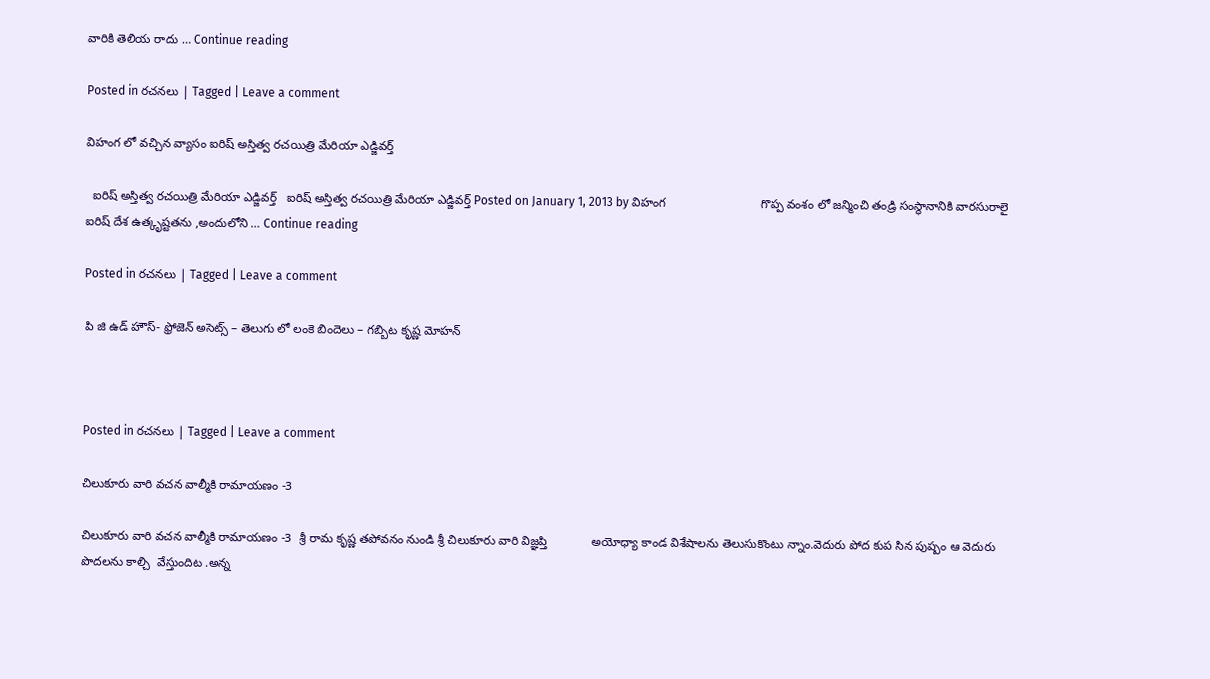వారికి తెలియ రాదు … Continue reading

Posted in రచనలు | Tagged | Leave a comment

విహంగ లో వచ్చిన వ్యాసం ఐరిష్ అస్తిత్వ రచయిత్రి మేరియా ఎడ్జివర్త్

  ఐరిష్ అస్తిత్వ రచయిత్రి మేరియా ఎడ్జివర్త్   ఐరిష్ అస్తిత్వ రచయిత్రి మేరియా ఎడ్జివర్త్ Posted on January 1, 2013 by విహంగ                            గొప్ప వంశం లో జన్మించి తండ్రి సంస్థానానికి వారసురాలై ఐరిష్ దేశ ఉత్కృష్టతను ,అందులోని … Continue reading

Posted in రచనలు | Tagged | Leave a comment

పి జి ఉడ్ హౌస్- ఫ్రోజెన్ అసెట్స్ – తెలుగు లో లంకె బిందెలు – గబ్బిట కృష్ణ మోహన్



Posted in రచనలు | Tagged | Leave a comment

చిలుకూరు వారి వచన వాల్మీకి రామాయణం -3

చిలుకూరు వారి వచన వాల్మీకి రామాయణం -3  శ్రీ రామ కృష్ణ తపోవనం నుండి శ్రీ చిలుకూరు వారి విజ్ఞప్తి             అయోధ్యా కాండ విశేషాలను తెలుసుకొంటు న్నాం.వెదురు పోద కుప సిన పుష్పం ఆ వెదురు పొదలను కాల్చి  వేస్తుందిట .అన్న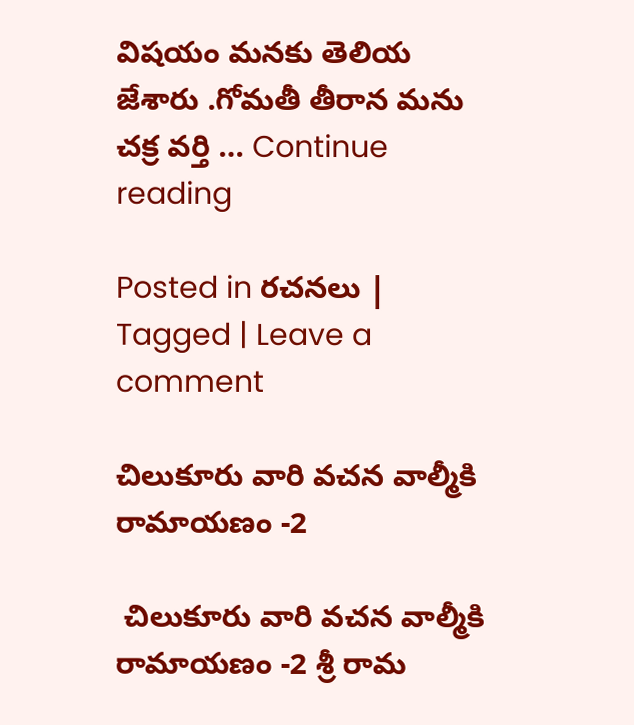విషయం మనకు తెలియ జేశారు .గోమతీ తీరాన మను చక్ర వర్తి … Continue reading

Posted in రచనలు | Tagged | Leave a comment

చిలుకూరు వారి వచన వాల్మీకి రామాయణం -2

 చిలుకూరు వారి వచన వాల్మీకి రామాయణం -2 శ్రీ రామ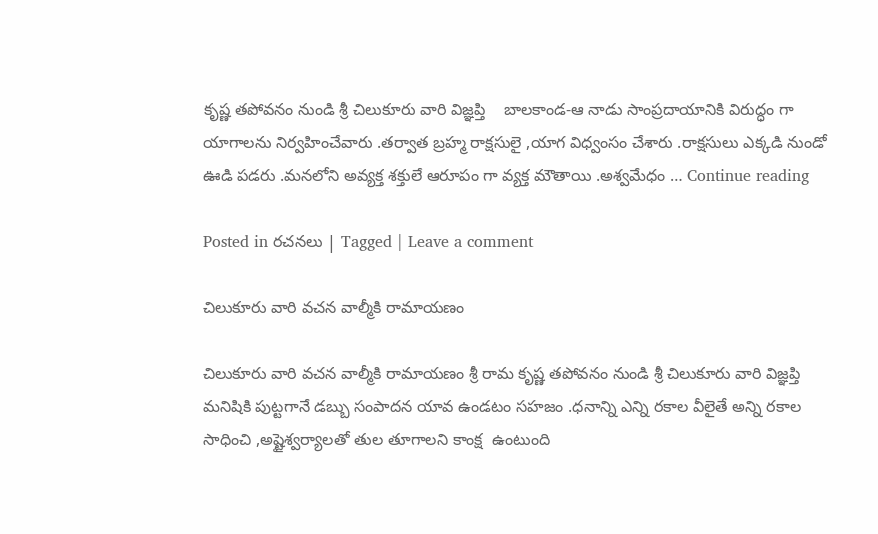కృష్ణ తపోవనం నుండి శ్రీ చిలుకూరు వారి విజ్ఞప్తి    బాలకాండ-ఆ నాడు సాంప్రదాయానికి విరుద్ధం గా యాగాలను నిర్వహించేవారు .తర్వాత బ్రహ్మ రాక్షసులై ,యాగ విధ్వంసం చేశారు .రాక్షసులు ఎక్కడి నుండో ఊడి పడరు .మనలోని అవ్యక్త శక్తులే ఆరూపం గా వ్యక్త మౌతాయి .అశ్వమేధం … Continue reading

Posted in రచనలు | Tagged | Leave a comment

చిలుకూరు వారి వచన వాల్మీకి రామాయణం

చిలుకూరు వారి వచన వాల్మీకి రామాయణం శ్రీ రామ కృష్ణ తపోవనం నుండి శ్రీ చిలుకూరు వారి విజ్ఞప్తి మనిషికి పుట్టగానే డబ్బు సంపాదన యావ ఉండటం సహజం .ధనాన్ని ఎన్ని రకాల వీలైతే అన్ని రకాల సాధించి ,అష్టైశ్వర్యాలతో తుల తూగాలని కాంక్ష  ఉంటుంది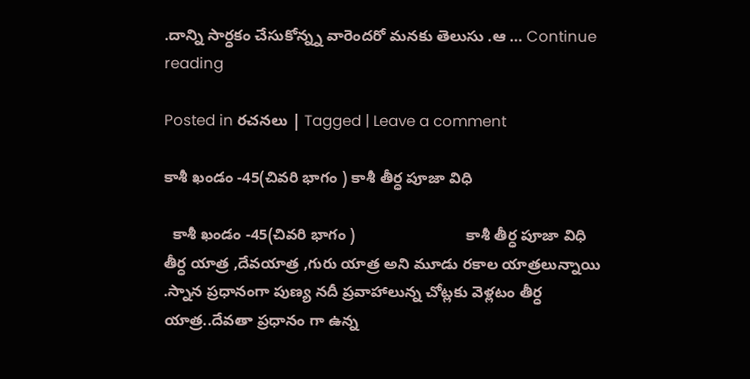.దాన్ని సార్ధకం చేసుకోన్న్న వారెందరో మనకు తెలుసు .ఆ … Continue reading

Posted in రచనలు | Tagged | Leave a comment

కాశీ ఖండం -45(చివరి భాగం ) కాశీ తీర్ధ పూజా విధి

  కాశీ ఖండం -45(చివరి భాగం )                          కాశీ తీర్ధ పూజా విధి     తీర్ధ యాత్ర ,దేవయాత్ర ,గురు యాత్ర అని మూడు రకాల యాత్రలున్నాయి .స్నాన ప్రధానంగా పుణ్య నదీ ప్రవాహాలున్న చోట్లకు వెళ్లటం తీర్ధ యాత్ర..దేవతా ప్రధానం గా ఉన్న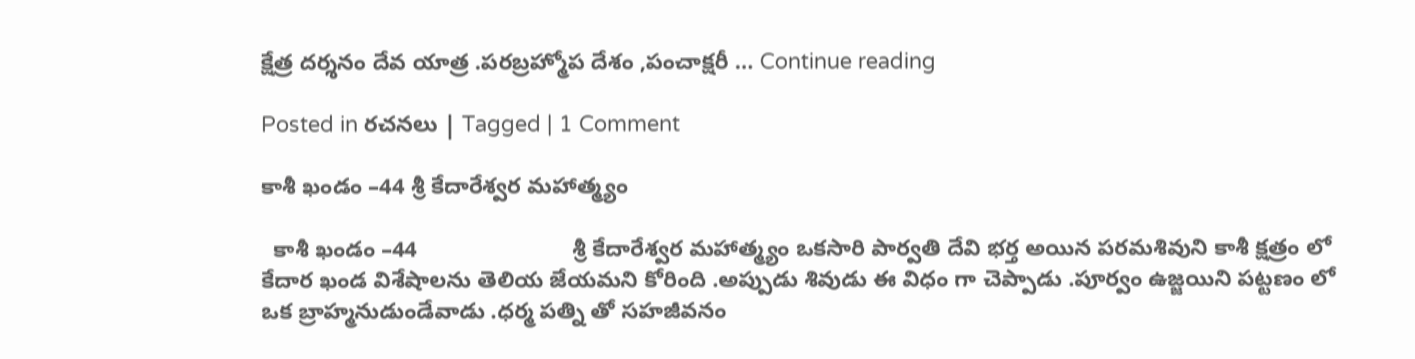క్షేత్ర దర్శనం దేవ యాత్ర .పరబ్రహ్మోప దేశం ,పంచాక్షరీ … Continue reading

Posted in రచనలు | Tagged | 1 Comment

కాశీ ఖండం –44 శ్రీ కేదారేశ్వర మహాత్మ్యం

  కాశీ ఖండం –44                         శ్రీ కేదారేశ్వర మహాత్మ్యం ఒకసారి పార్వతి దేవి భర్త అయిన పరమశివుని కాశీ క్షత్రం లో కేదార ఖండ విశేషాలను తెలియ జేయమని కోరింది .అప్పుడు శివుడు ఈ విధం గా చెప్పాడు .పూర్వం ఉజ్జయిని పట్టణం లో ఒక బ్రాహ్మనుడుండేవాడు .ధర్మ పత్ని తో సహజీవనం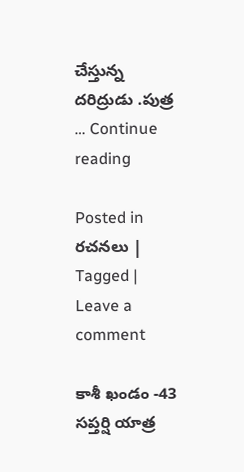చేస్తున్న దరిద్రుడు .పుత్ర … Continue reading

Posted in రచనలు | Tagged | Leave a comment

కాశీ ఖండం -43 సప్తర్షి యాత్ర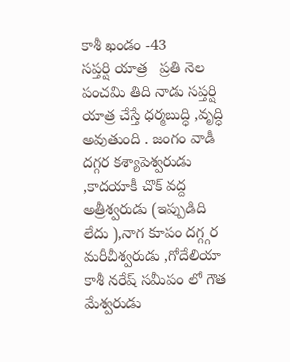కాశీ ఖండం -43                            సప్తర్షి యాత్ర   ప్రతి నెల పంచమి తిది నాడు సప్తర్షి యాత్ర చేస్తే ధర్మబుద్ధి ,వృద్ధి అవుతుంది . జంగం వాడీ దగ్గర కశ్యాపెశ్వరుడు  ,కాదయాకీ చొక్ వద్ద అత్రీశ్వరుడు (ఇప్పుడిది లేదు ),నాగ కూపం దగ్గ్గర మరీచీశ్వరుడు ,గోదేలియా కాశీ నరేష్ సమీపం లో గౌత మేశ్వరుడు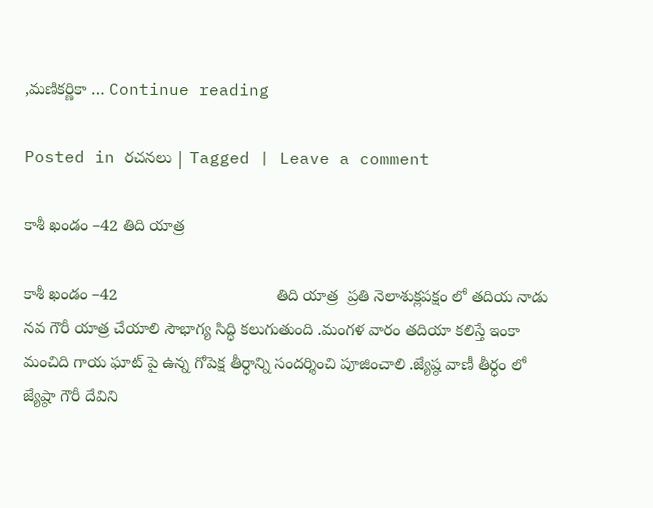,మణికర్ణికా … Continue reading

Posted in రచనలు | Tagged | Leave a comment

కాశీ ఖండం –42 తిది యాత్ర

కాశీ ఖండం –42                                   తిది యాత్ర  ప్రతి నెలాశుక్లపక్షం లో తదియ నాడు నవ గౌరీ యాత్ర చేయాలి సౌభాగ్య సిద్ధి కలుగుతుంది .మంగళ వారం తదియా కలిస్తే ఇంకా మంచిది గాయ ఘాట్ పై ఉన్న గోపెక్ష తీర్ధాన్ని సందర్శించి పూజించాలి .జ్యేష్ఠ వాణీ తీర్ధం లో జ్యేష్ఠా గౌరీ దేవిని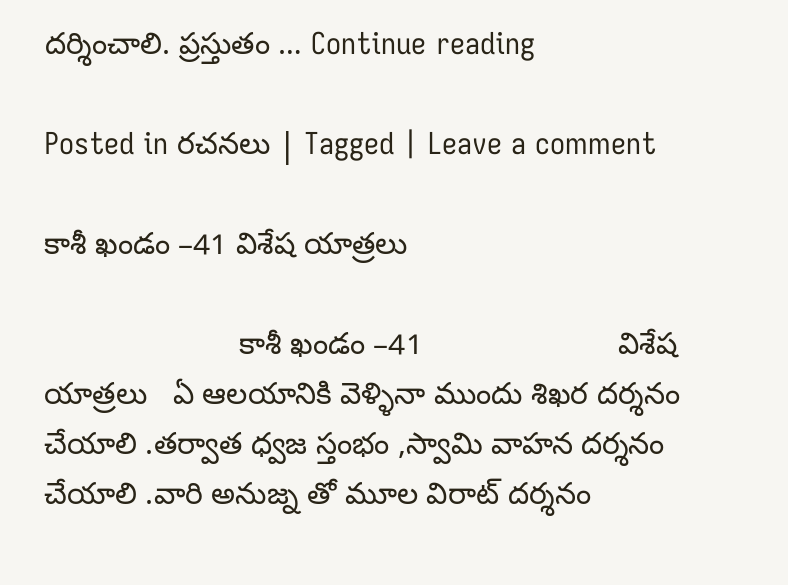దర్శించాలి. ప్రస్తుతం … Continue reading

Posted in రచనలు | Tagged | Leave a comment

కాశీ ఖండం –41 విశేష యాత్రలు

                       కాశీ ఖండం –41                       విశేష యాత్రలు   ఏ ఆలయానికి వెళ్ళినా ముందు శిఖర దర్శనం చేయాలి .తర్వాత ధ్వజ స్తంభం ,స్వామి వాహన దర్శనం చేయాలి .వారి అనుజ్న తో మూల విరాట్ దర్శనం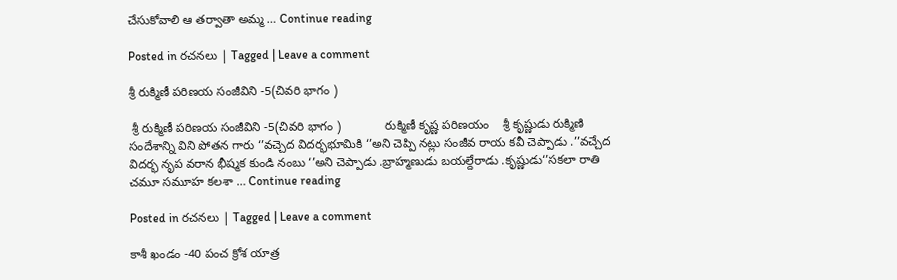చేసుకోవాలి ఆ తర్వాతా అమ్మ … Continue reading

Posted in రచనలు | Tagged | Leave a comment

శ్రీ రుక్మిణీ పరిణయ సంజీవిని -5(చివరి భాగం )

 శ్రీ రుక్మిణీ పరిణయ సంజీవిని -5(చివరి భాగం )             రుక్మిణీ కృష్ణ పరిణయం    శ్రీ కృష్ణుడు రుక్మిణి సందేశాన్ని విని పోతన గారు ‘’వచ్చెద విదర్భభూమికి ‘’అని చెప్పి నట్లు సంజీవ రాయ కవీ చెప్పాడు .’’వచ్చేద విదర్భ నృప వరాన భీష్మక కుండి నంబు ‘’అని చెప్పాడు .బ్రాహ్మణుడు బయల్దేరాడు .కృష్ణుడు‘’సకలా రాతి చమూ సమూహ కలశా … Continue reading

Posted in రచనలు | Tagged | Leave a comment

కాశీ ఖండం -40 పంచ క్రోశ యాత్ర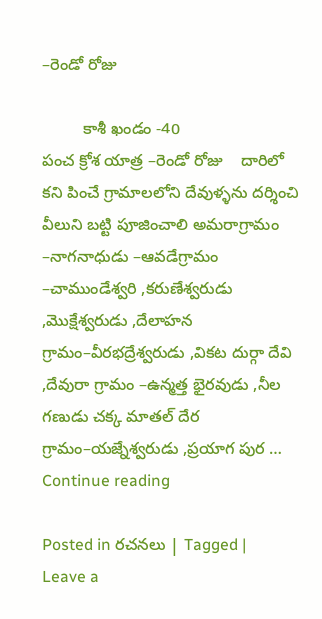–రెండో రోజు

         కాశీ ఖండం -40                     పంచ క్రోశ యాత్ర –రెండో రోజు    దారిలో కని పించే గ్రామాలలోని దేవుళ్ళను దర్శించి వీలుని బట్టి పూజించాలి అమరాగ్రామం –నాగనాధుడు –ఆవడేగ్రామం –చాముండేశ్వరి ,కరుణేశ్వరుడు ,మొక్షేశ్వరుడు ,దేలాహన గ్రామం–వీరభద్రేశ్వరుడు ,వికట దుర్గా దేవి ,దేవురా గ్రామం –ఉన్మత్త భైరవుడు ,నీల గణుడు చక్క మాతల్ దేర గ్రామం–యజ్నేశ్వరుడు ,ప్రయాగ పుర … Continue reading

Posted in రచనలు | Tagged | Leave a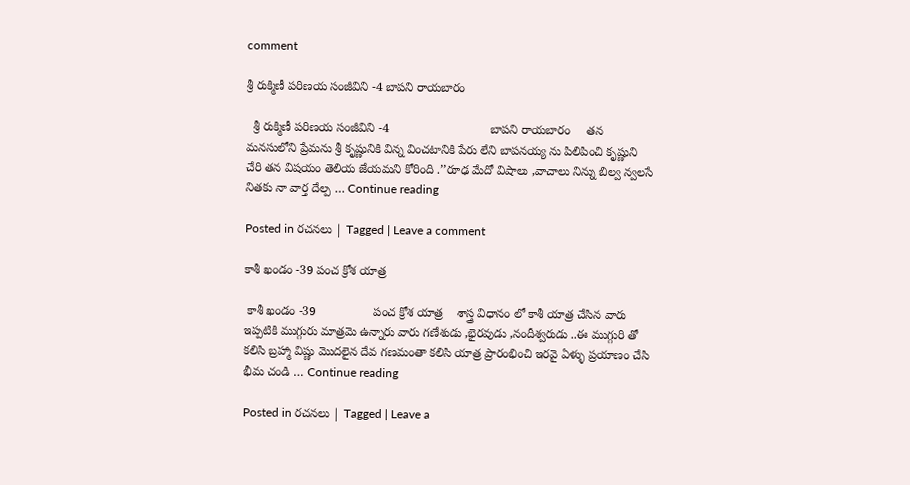comment

శ్రీ రుక్మిణీ పరిణయ సంజీవిని -4 బాపని రాయబారం

  శ్రీ రుక్మిణీ పరిణయ సంజీవిని -4                              బాపని రాయబారం     తన మనసులోని ప్రేమను శ్రీ కృష్ణునికి విన్న వించటానికి పేరు లేని బాపనయ్య ను పిలిపించి కృష్ణుని చేరి తన విషయం తెలియ జేయమని కోరింది .’’రూఢ మేదో విషాలు ,వాచాలు నిన్ను బిల్వ న్వలసే నితకు నా వార్త దేల్ప … Continue reading

Posted in రచనలు | Tagged | Leave a comment

కాశీ ఖండం -39 పంచ క్రోశ యాత్ర

 కాశీ ఖండం -39                 పంచ క్రోశ యాత్ర    శాస్త్ర విధానం లో కాశీ యాత్ర చేసిన వారు ఇప్పటికి ముగ్గురు మాత్రమె ఉన్నారు వారు గణేశుడు ,భైరవుడు ,నందీశ్వరుడు ..ఈ ముగ్గురి తో కలిసి బ్రహ్మా విష్ణు మొదలైన దేవ గణమంతా కలిసి యాత్ర ప్రారంభించి ఇరవై ఏళ్ళు ప్రయాణం చేసి భీమ చండి … Continue reading

Posted in రచనలు | Tagged | Leave a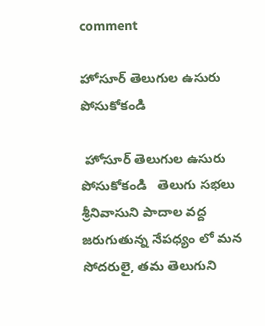comment

హోసూర్ తెలుగుల ఉసురు పోసుకోకండి

 హోసూర్ తెలుగుల ఉసురు పోసుకోకండి   తెలుగు సభలు శ్రీనివాసుని పాదాల వద్ద జరుగుతున్న నేపధ్యం లో మన సోదరులై, తమ తెలుగుని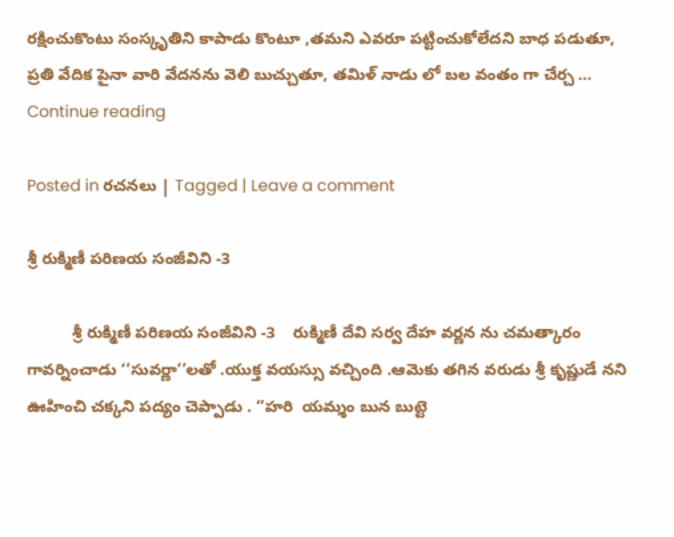రక్షించుకొంటు సంస్కృతిని కాపాడు కొంటూ ,తమని ఎవరూ పట్టించుకోలేదని బాధ పడుతూ, ప్రతి వేదిక పైనా వారి వేదనను వెలి బుచ్చుతూ, తమిళ్ నాడు లో బల వంతం గా చేర్చ … Continue reading

Posted in రచనలు | Tagged | Leave a comment

శ్రీ రుక్మిణీ పరిణయ సంజీవిని -3

          శ్రీ రుక్మిణీ పరిణయ సంజీవిని -3    రుక్మిణీ దేవి సర్వ దేహ వర్ణన ను చమత్కారం గావర్నించాడు ‘’సువర్ణా’’లతో .యుక్త వయస్సు వచ్చింది .ఆమెకు తగిన వరుడు శ్రీ కృష్ణుడే నని ఊహించి చక్కని పద్యం చెప్పాడు . ‘’హరి  యమ్శం బున బుట్టె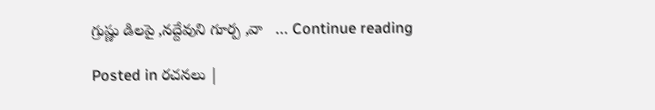గ్రుష్ణు డిలపై ,నద్దేవుని గూర్ప ,వా   … Continue reading

Posted in రచనలు |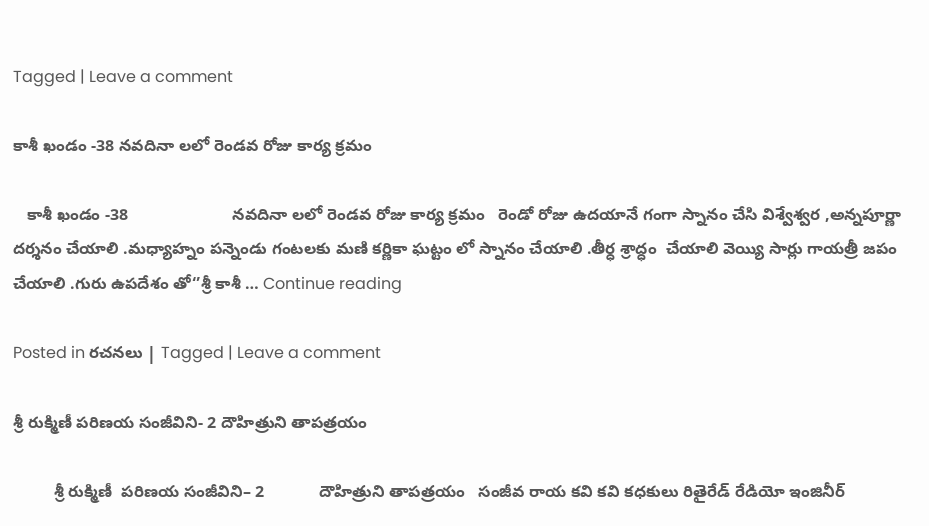Tagged | Leave a comment

కాశీ ఖండం -38 నవదినా లలో రెండవ రోజు కార్య క్రమం

   కాశీ ఖండం -38                       నవదినా లలో రెండవ రోజు కార్య క్రమం   రెండో రోజు ఉదయానే గంగా స్నానం చేసి విశ్వేశ్వర ,అన్నపూర్ణా దర్శనం చేయాలి .మధ్యాహ్నం పన్నెండు గంటలకు మణి కర్ణికా ఘట్టం లో స్నానం చేయాలి .తీర్ధ శ్రాద్ధం  చేయాలి వెయ్యి సార్లు గాయత్రీ జపం చేయాలి .గురు ఉపదేశం తో‘’శ్రీ కాశీ … Continue reading

Posted in రచనలు | Tagged | Leave a comment

శ్రీ రుక్మిణీ పరిణయ సంజీవిని- 2 దౌహిత్రుని తాపత్రయం

         శ్రీ రుక్మిణీ  పరిణయ సంజీవిని– 2            దౌహిత్రుని తాపత్రయం   సంజీవ రాయ కవి కవి కధకులు రితైరేడ్ రేడియో ఇంజినీర్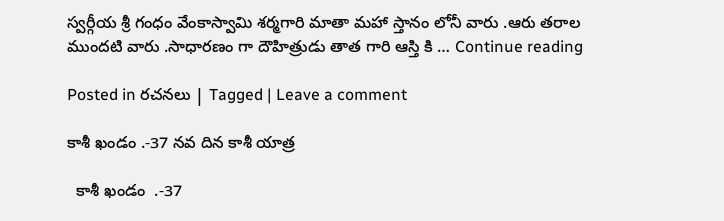స్వర్గీయ శ్రీ గంధం వేంకాస్వామి శర్మగారి మాతా మహా స్తానం లోనీ వారు .ఆరు తరాల ముందటి వారు .సాధారణం గా దౌహిత్రుడు తాత గారి ఆస్తి కి … Continue reading

Posted in రచనలు | Tagged | Leave a comment

కాశీ ఖండం .-37 నవ దిన కాశీ యాత్ర

  కాశీ ఖండం  .-37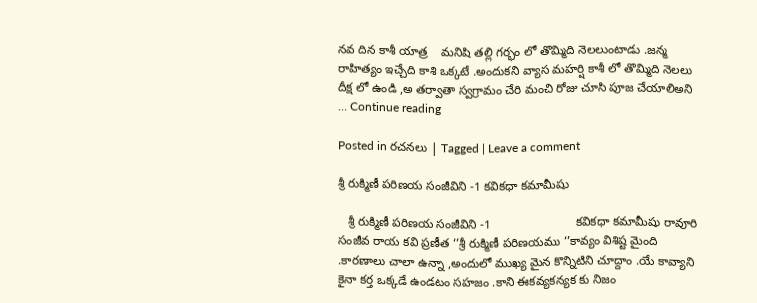నవ దిన కాశీ యాత్ర    మనిషి తల్లి గర్భం లో తొమ్మిది నెలలుంటాడు .జన్మ రాహిత్యం ఇచ్చేది కాశి ఒక్కటే .అందుకని వ్యాస మహర్షి కాశీ లో తొమ్మిది నెలలు దీక్ష లో ఉండి ,అ తర్వాతా స్వగ్రామం చేరి మంచి రోజు చూసి పూజ చేయాలిఅని … Continue reading

Posted in రచనలు | Tagged | Leave a comment

శ్రీ రుక్మిణీ పరిణయ సంజీవిని -1 కవికధా కమామీషు

   శ్రీ రుక్మిణీ పరిణయ సంజీవిని -1                         కవికధా కమామీషు రావూరి సంజీవ రాయ కవి ప్రణీత ‘’శ్రీ రుక్మిణీ పరిణయము ‘’కావ్యం విశిష్ట మైంది .కారణాలు చాలా ఉన్నా ,అందులో ముఖ్య మైన కొన్నిటిని చూద్దాం .యే కావ్యాని కైనా కర్త ఒక్కడే ఉండటం సహజం .కాని ఈకవ్యకన్యక కు నిజం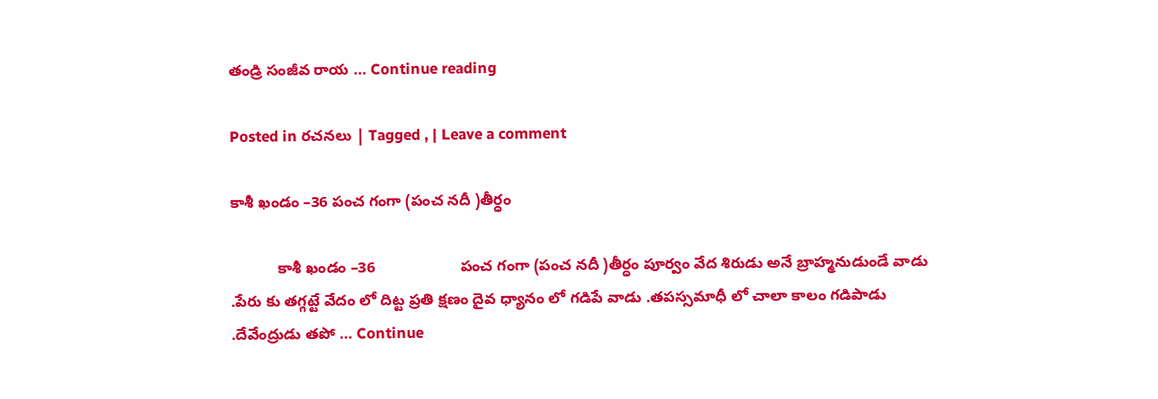తండ్రి సంజీవ రాయ … Continue reading

Posted in రచనలు | Tagged , | Leave a comment

కాశీ ఖండం –36 పంచ గంగా (పంచ నదీ )తీర్ధం

           కాశీ ఖండం –36                    పంచ గంగా (పంచ నదీ )తీర్ధం పూర్వం వేద శిరుడు అనే బ్రాహ్మనుడుండే వాడు .పేరు కు తగ్గట్టే వేదం లో దిట్ట ప్రతి క్షణం దైవ ధ్యానం లో గడిపే వాడు .తపస్సమాధీ లో చాలా కాలం గడిపాడు .దేవేంద్రుడు తపో … Continue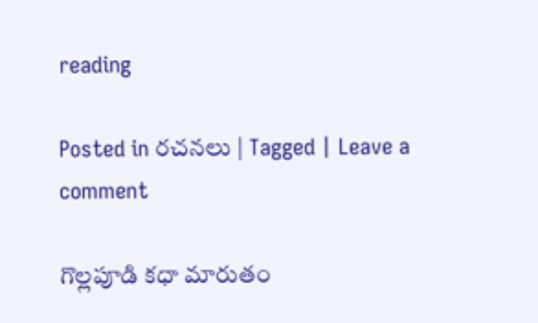reading

Posted in రచనలు | Tagged | Leave a comment

గొల్లపూడి కధా మారుతం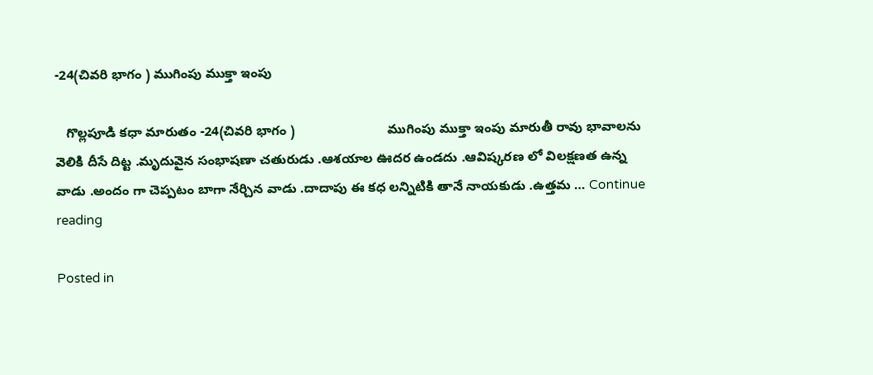-24(చివరి భాగం ) ముగింపు ముక్తా ఇంపు

   గొల్లపూడి కధా మారుతం -24(చివరి భాగం )                         ముగింపు ముక్తా ఇంపు మారుతీ రావు భావాలను వెలికి దీసే దిట్ట .మృదువైన సంభాషణా చతురుడు .ఆశయాల ఊదర ఉండదు .ఆవిష్కరణ లో విలక్షణత ఉన్న వాడు .అందం గా చెప్పటం బాగా నేర్చిన వాడు .దాదాపు ఈ కధ లన్నిటికి తానే నాయకుడు .ఉత్తమ … Continue reading

Posted in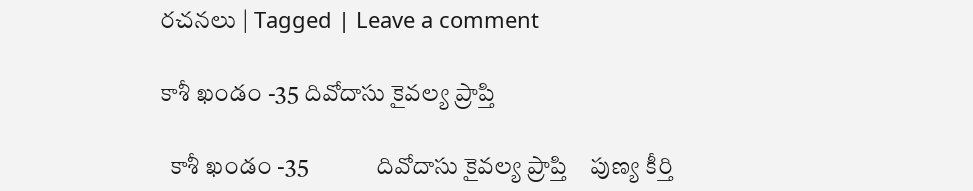రచనలు | Tagged | Leave a comment

కాశీ ఖండం -35 దివోదాసు కైవల్య ప్రాప్తి

  కాశీ ఖండం -35              దివోదాసు కైవల్య ప్రాప్తి    పుణ్య కీర్తి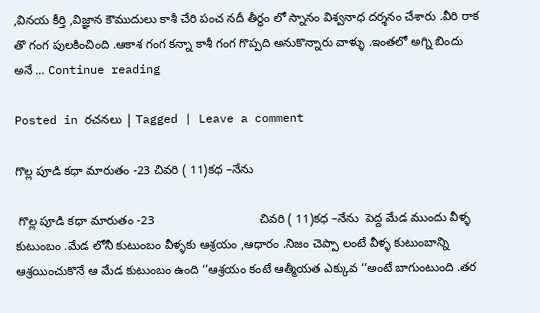,వినయ కీర్తి ,విజ్ఞాన కౌముదులు కాశీ చేరి పంచ నదీ తీర్ధం లో స్నానం విశ్వనాధ దర్శనం చేశారు .వీరి రాక తొ గంగ పులకించింది .ఆకాశ గంగ కన్నా కాశీ గంగ గొప్పది అనుకొన్నారు వాళ్ళు .ఇంతలో అగ్ని బిందు అనే … Continue reading

Posted in రచనలు | Tagged | Leave a comment

గొల్ల పూడి కధా మారుతం -23 చివరి ( 11)కధ –నేను

 గొల్ల పూడి కధా మారుతం -23                               చివరి ( 11)కధ –నేను  పెద్ద మేడ ముందు వీళ్ళ కుటుంబం .మేడ లోనీ కుటుంబం వీళ్ళకు ఆశ్రయం ,ఆధారం .నిజం చెప్పా లంటే వీళ్ళ కుటుంబాన్ని ఆశ్రయించుకొనే ఆ మేడ కుటుంబం ఉంది ‘’ఆశ్రయం కంటే ఆత్మీయత ఎక్కువ ‘’అంటే బాగుంటుంది .తర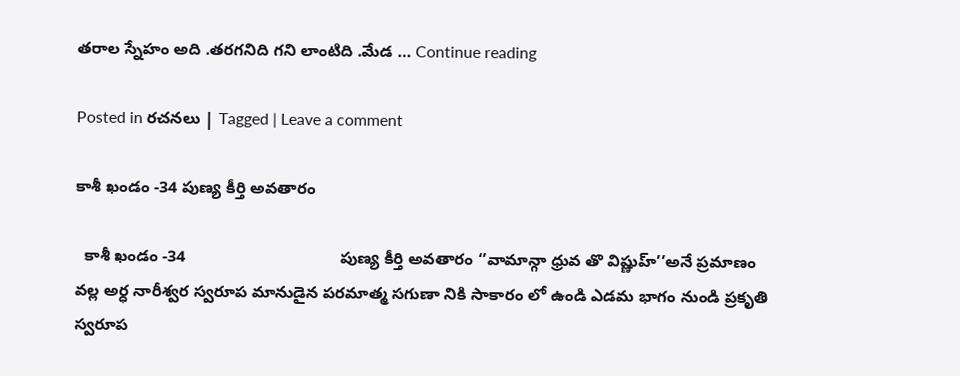తరాల స్నేహం అది .తరగనిది గని లాంటిది .మేడ … Continue reading

Posted in రచనలు | Tagged | Leave a comment

కాశీ ఖండం -34 పుణ్య కీర్తి అవతారం

  కాశీ ఖండం -34                                  పుణ్య కీర్తి అవతారం ‘’వామాన్గా ధ్రువ తొ విష్ణుహ్’’అనే ప్రమాణం వల్ల అర్ధ నారీశ్వర స్వరూప మానుడైన పరమాత్మ సగుణా నికి సాకారం లో ఉండి ఎడమ భాగం నుండి ప్రకృతి స్వరూప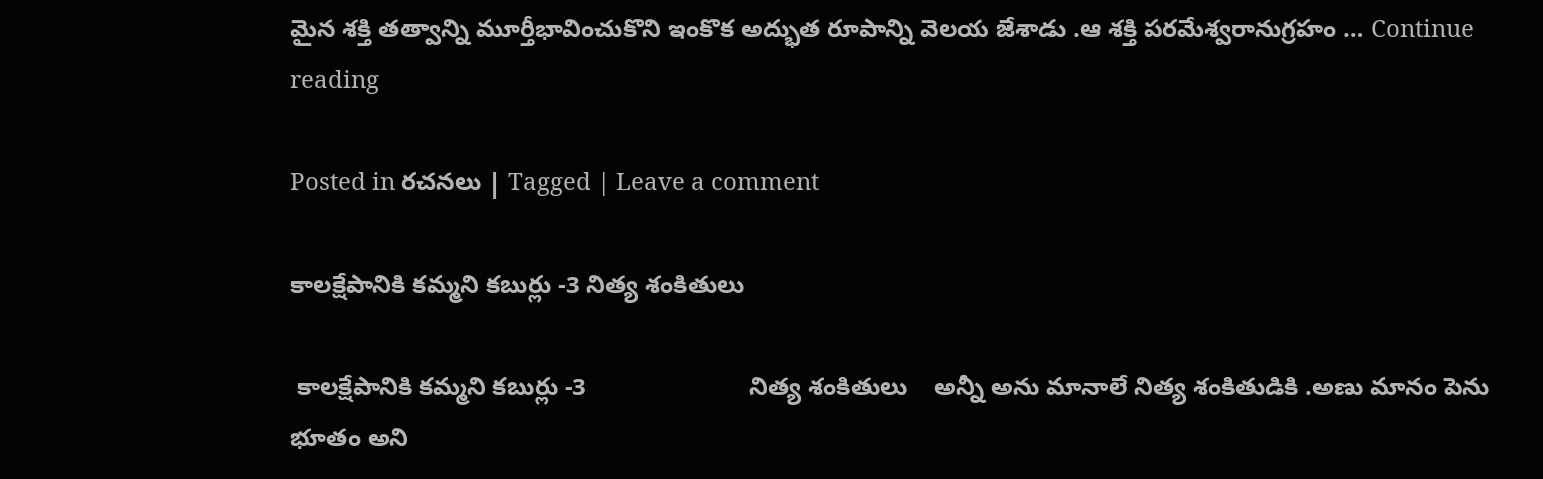మైన శక్తి తత్వాన్ని మూర్తీభావించుకొని ఇంకొక అద్భుత రూపాన్ని వెలయ జేశాడు .ఆ శక్తి పరమేశ్వరానుగ్రహం … Continue reading

Posted in రచనలు | Tagged | Leave a comment

కాలక్షేపానికి కమ్మని కబుర్లు -3 నిత్య శంకితులు

 కాలక్షేపానికి కమ్మని కబుర్లు -3                        నిత్య శంకితులు    అన్నీ అను మానాలే నిత్య శంకితుడికి .అణు మానం పెను భూతం అని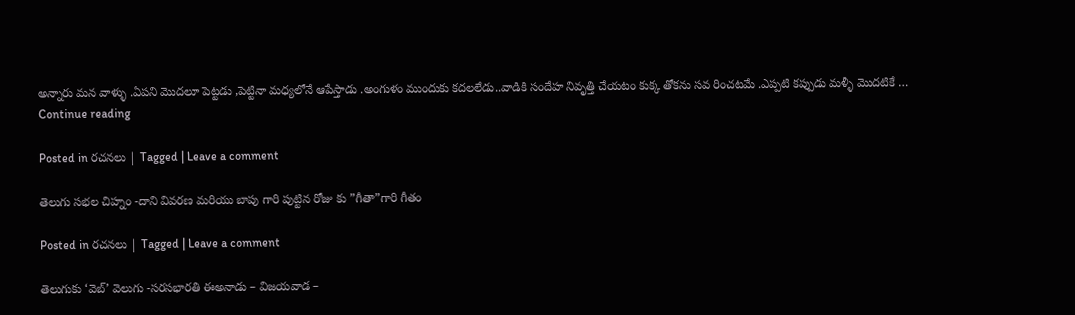అన్నారు మన వాళ్ళు .ఏపని మొదలూ పెట్టడు ,పెట్టినా మధ్యలోనే ఆపేస్తాడు .అంగుళం ముందుకు కదలలేడు..వాడికి సందేహ నివృత్తి చేయటం కుక్క తోకను సవ రించటమే .ఎప్పటి కప్పుడు మళ్ళీ మొదటికే … Continue reading

Posted in రచనలు | Tagged | Leave a comment

తెలుగు సభల చిహ్నం -దాని వివరణ మరియు బాపు గారి పుట్టిన రోజు కు ”గీతా”గారి గీతం

Posted in రచనలు | Tagged | Leave a comment

తెలుగుకు ‘వెబ్’ వెలుగు -సరసభారతి ఈఅనాడు – విజయవాడ –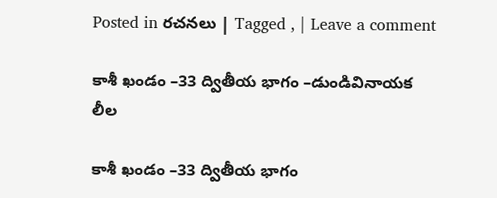Posted in రచనలు | Tagged , | Leave a comment

కాశీ ఖండం –33 ద్వితీయ భాగం –డుండివినాయక లీల

కాశీ ఖండం –33 ద్వితీయ భాగం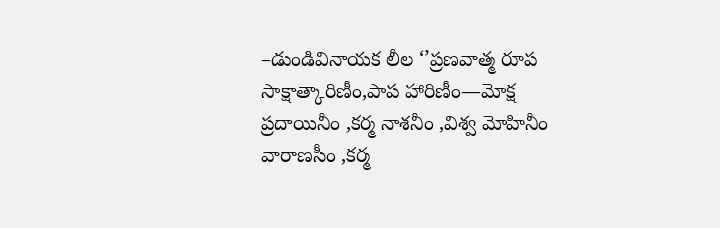–డుండివినాయక లీల ‘’ప్రణవాత్మ రూప సాక్షాత్కారిణీం,పాప హారిణీం—మోక్ష ప్రదాయినీం ,కర్మ నాశనీం ,విశ్వ మోహినీం వారాణసీం ,కర్మ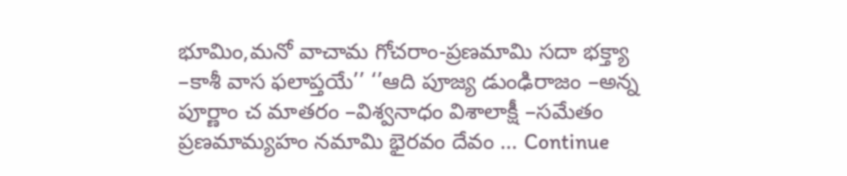భూమిం,మనో వాచామ గోచరాం-ప్రణమామి సదా భక్త్యా  –కాశీ వాస ఫలాప్తయే’’ ‘’ఆది పూజ్య డుంఢిరాజం –అన్న పూర్ణాం చ మాతరం –విశ్వనాధం విశాలాక్షీ –సమేతం ప్రణమామ్యహం నమామి భైరవం దేవం … Continue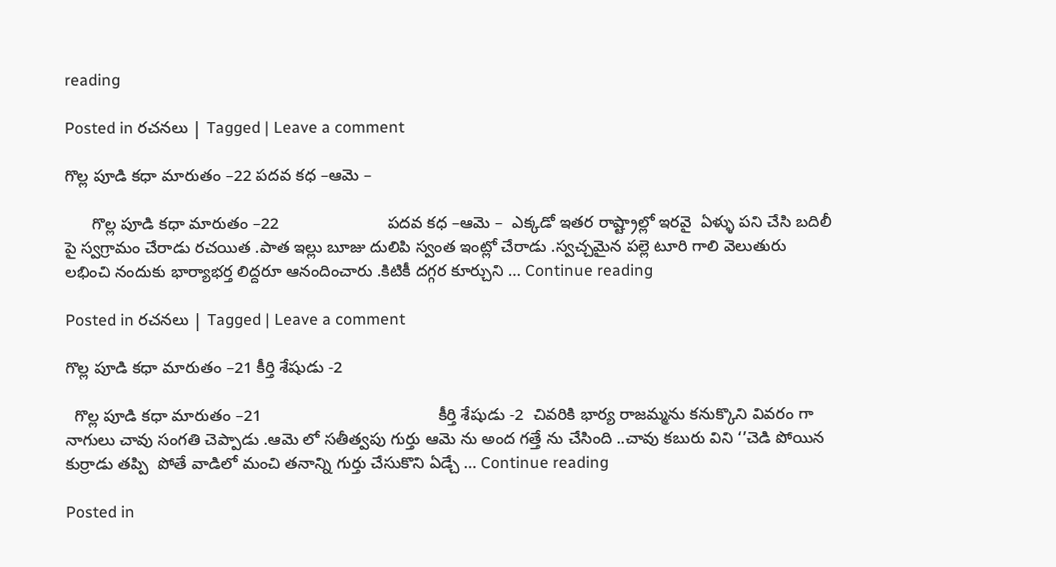reading

Posted in రచనలు | Tagged | Leave a comment

గొల్ల పూడి కధా మారుతం –22 పదవ కధ –ఆమె –

      గొల్ల పూడి కధా మారుతం –22                        పదవ కధ –ఆమె –  ఎక్కడో ఇతర రాష్ట్రాల్లో ఇరవై  ఏళ్ళు పని చేసి బదిలీ పై స్వగ్రామం చేరాడు రచయిత .పాత ఇల్లు బూజు దులిపి స్వంత ఇంట్లో చేరాడు .స్వచ్చమైన పల్లె టూరి గాలి వెలుతురు లభించి నందుకు భార్యాభర్త లిద్దరూ ఆనందించారు .కిటికీ దగ్గర కూర్చుని … Continue reading

Posted in రచనలు | Tagged | Leave a comment

గొల్ల పూడి కధా మారుతం –21 కీర్తి శేషుడు -2

  గొల్ల పూడి కధా మారుతం –21                                       కీర్తి శేషుడు -2  చివరికి భార్య రాజమ్మను కనుక్కొని వివరం గా నాగులు చావు సంగతి చెప్పాడు .ఆమె లో సతీత్వపు గుర్తు ఆమె ను అంద గత్తే ను చేసింది ..చావు కబురు విని ‘’చెడి పోయిన కుర్రాడు తప్పి  పోతే వాడిలో మంచి తనాన్ని గుర్తు చేసుకొని ఏడ్చే … Continue reading

Posted in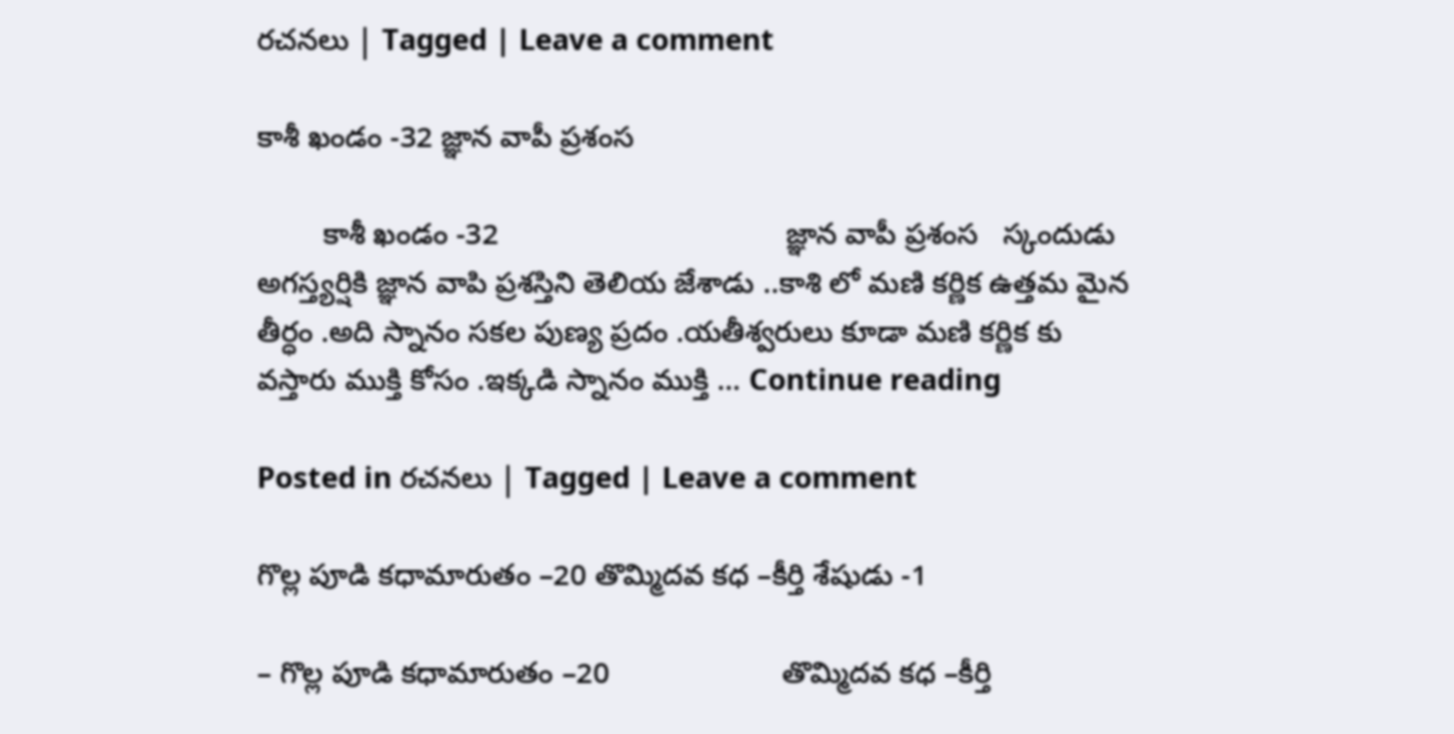రచనలు | Tagged | Leave a comment

కాశీ ఖండం -32 జ్ఞాన వాపీ ప్రశంస

        కాశీ ఖండం -32                                   జ్ఞాన వాపీ ప్రశంస   స్కందుడు అగస్త్యర్షికి జ్ఞాన వాపి ప్రశస్తిని తెలియ జేశాడు ..కాశి లో మణి కర్ణిక ఉత్తమ మైన తీర్ధం .అది స్నానం సకల పుణ్య ప్రదం .యతీశ్వరులు కూడా మణి కర్ణిక కు వస్తారు ముక్తి కోసం .ఇక్కడి స్నానం ముక్తి … Continue reading

Posted in రచనలు | Tagged | Leave a comment

గొల్ల పూడి కధామారుతం –20 తొమ్మిదవ కధ –కీర్తి శేషుడు -1

– గొల్ల పూడి కధామారుతం –20                     తొమ్మిదవ కధ –కీర్తి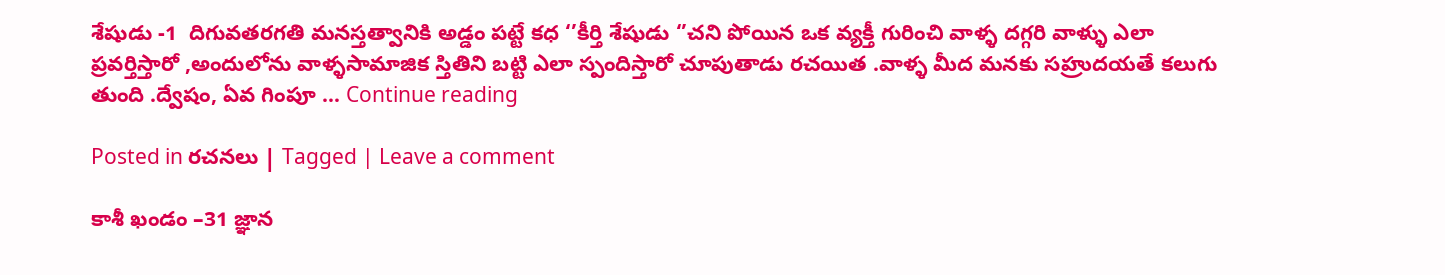శేషుడు -1  దిగువతరగతి మనస్తత్వానికి అడ్డం పట్టే కధ ‘’కీర్తి శేషుడు ‘’చని పోయిన ఒక వ్యక్తీ గురించి వాళ్ళ దగ్గరి వాళ్ళు ఎలా ప్రవర్తిస్తారో ,అందులోను వాళ్ళసామాజిక స్తితిని బట్టి ఎలా స్పందిస్తారో చూపుతాడు రచయిత .వాళ్ళ మీద మనకు సహ్రుదయతే కలుగు తుంది .ద్వేషం, ఏవ గింపూ … Continue reading

Posted in రచనలు | Tagged | Leave a comment

కాశీ ఖండం –31 జ్ఞాన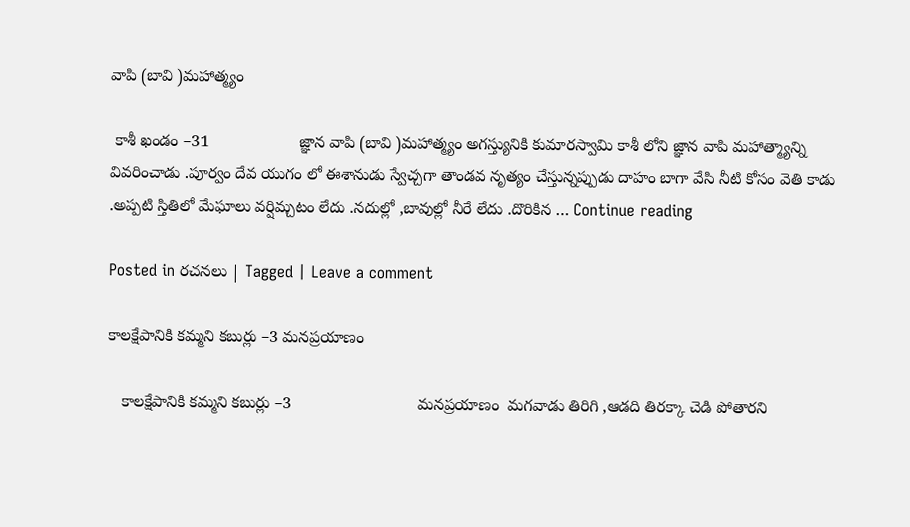వాపి (బావి )మహాత్మ్యం

 కాశీ ఖండం –31                    జ్ఞాన వాపి (బావి )మహాత్మ్యం అగస్త్యునికి కుమారస్వామి కాశీ లోని జ్ఞాన వాపి మహాత్మ్యాన్ని వివరించాడు .పూర్వం దేవ యుగం లో ఈశానుడు స్వేచ్చగా తాండవ నృత్యం చేస్తున్నప్పుడు దాహం బాగా వేసి నీటి కోసం వెతి కాడు .అప్పటి స్తితిలో మేఘాలు వర్షిమ్చటం లేదు .నదుల్లో ,బావుల్లో నీరే లేదు .దొరికిన … Continue reading

Posted in రచనలు | Tagged | Leave a comment

కాలక్షేపానికి కమ్మని కబుర్లు –3 మనప్రయాణం

   కాలక్షేపానికి కమ్మని కబుర్లు –3                            మనప్రయాణం  మగవాడు తిరిగి ,ఆడది తిరక్కా చెడి పోతారని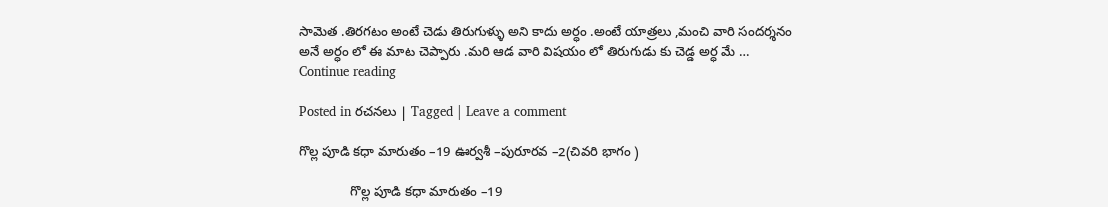సామెత .తిరగటం అంటే చెడు తిరుగుళ్ళు అని కాదు అర్ధం .అంటే యాత్రలు ,మంచి వారి సందర్శనం అనే అర్ధం లో ఈ మాట చెప్పారు .మరి ఆడ వారి విషయం లో తిరుగుడు కు చెడ్డ అర్ధ మే … Continue reading

Posted in రచనలు | Tagged | Leave a comment

గొల్ల పూడి కధా మారుతం –19 ఊర్వశీ –పురూరవ –2(చివరి భాగం )

              గొల్ల పూడి కధా మారుతం –19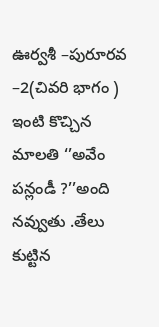ఊర్వశీ –పురూరవ –2(చివరి భాగం )    ఇంటి కొచ్చిన మాలతి ‘’అవేం పన్లండీ ?’’అంది నవ్వుతు .తేలు కుట్టిన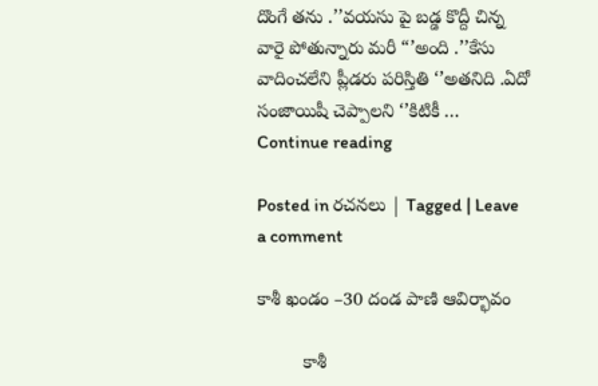దొంగే తను .’’వయసు పై బడ్డ కొద్దీ చిన్న వారై పోతున్నారు మరీ “’అంది .’’కేసు వాదించలేని ప్లీడరు పరిస్తితి ‘’అతనిది .ఏదో సంజాయిషీ చెప్పాలని ‘’కిటికీ … Continue reading

Posted in రచనలు | Tagged | Leave a comment

కాశీ ఖండం –30 దండ పాణి ఆవిర్భావం

         కాశీ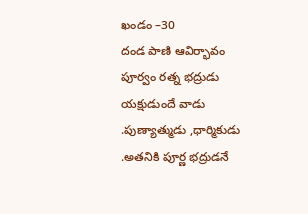ఖండం –30                            దండ పాణి ఆవిర్భావం   పూర్వం రత్న భద్రుడు యక్షుడుందే వాడు .పుణ్యాత్ముడు ,ధార్మికుడు .అతనికి పూర్ణ భద్రుడనే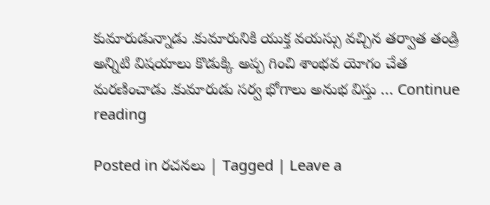కుమారుడున్నాడు .కుమారునికి యుక్త వయస్సు వచ్చిన తర్వాత తండ్రి అన్నిటి విషయాలు కొడుక్కి అప్ప గించి శాంభవ యోగం చేత మరణించాడు .కుమారుడు సర్వ భోగాలు అనుభ విస్తు … Continue reading

Posted in రచనలు | Tagged | Leave a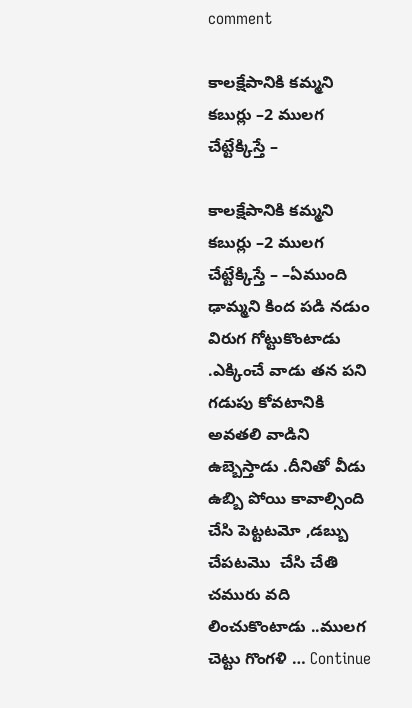comment

కాలక్షేపానికి కమ్మని కబుర్లు –2 ములగ చేట్టేక్కిస్తే –

కాలక్షేపానికి కమ్మని కబుర్లు –2 ములగ చేట్టేక్కిస్తే – –ఏముంది ఢామ్మని కింద పడి నడుం విరుగ గోట్టుకొంటాడు .ఎక్కించే వాడు తన పని గడుపు కోవటానికి అవతలి వాడిని ఉబ్బెస్తాడు .దీనితో వీడు ఉబ్బి పోయి కావాల్సింది చేసి పెట్టటమో ,డబ్బు చేపటమొ  చేసి చేతి చమురు వది లించుకొంటాడు ..ములగ చెట్టు గొంగళి … Continue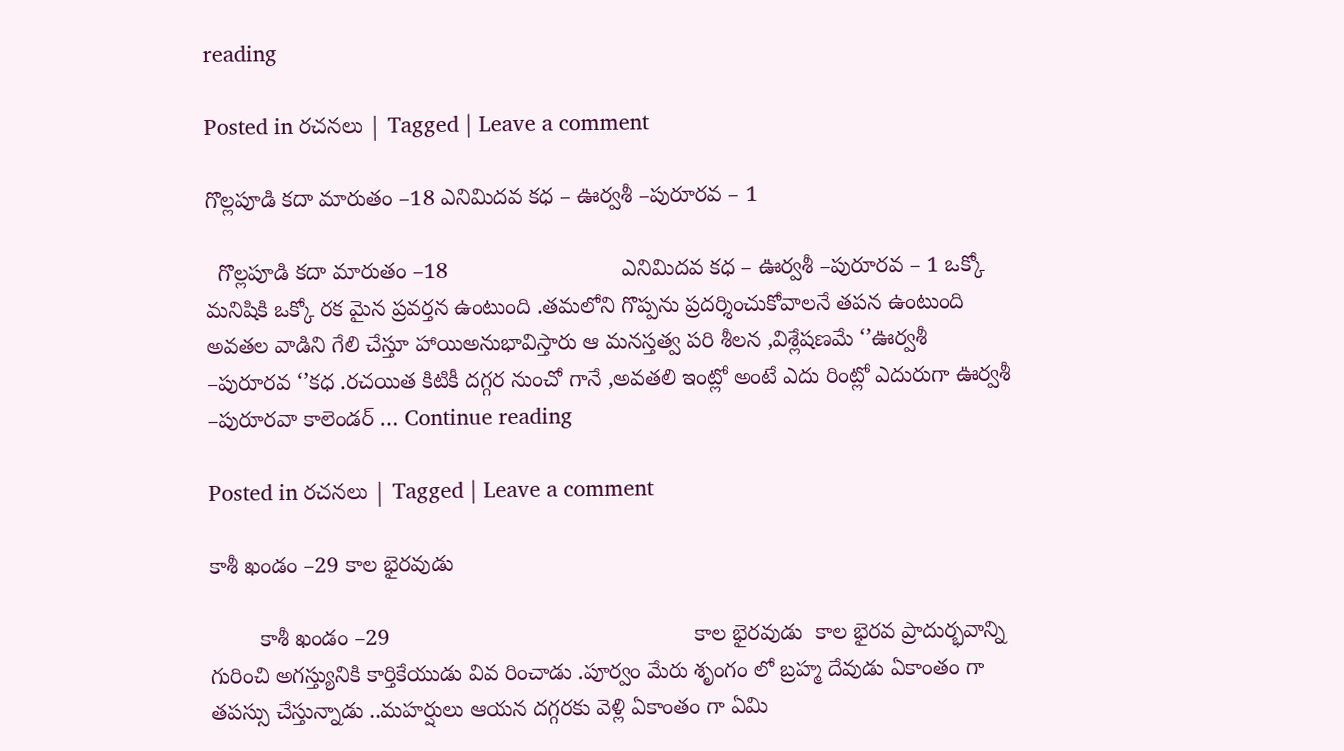reading

Posted in రచనలు | Tagged | Leave a comment

గొల్లపూడి కదా మారుతం –18 ఎనిమిదవ కధ – ఊర్వశీ –పురూరవ – 1

  గొల్లపూడి కదా మారుతం –18                            ఎనిమిదవ కధ – ఊర్వశీ –పురూరవ – 1 ఒక్కో మనిషికి ఒక్కో రక మైన ప్రవర్తన ఉంటుంది .తమలోని గొప్పను ప్రదర్శించుకోవాలనే తపన ఉంటుంది అవతల వాడిని గేలి చేస్తూ హాయిఅనుభావిస్తారు ఆ మనస్తత్వ పరి శీలన ,విశ్లేషణమే ‘’ఊర్వశీ –పురూరవ ‘’కధ .రచయిత కిటికీ దగ్గర నుంచో గానే ,అవతలి ఇంట్లో అంటే ఎదు రింట్లో ఎదురుగా ఊర్వశీ –పురూరవా కాలెండర్ … Continue reading

Posted in రచనలు | Tagged | Leave a comment

కాశీ ఖండం –29 కాల భైరవుడు

        కాశీ ఖండం –29                                                 కాల భైరవుడు  కాల భైరవ ప్రాదుర్భవాన్ని గురించి అగస్త్యునికి కార్తికేయుడు వివ రించాడు .పూర్వం మేరు శృంగం లో బ్రహ్మ దేవుడు ఏకాంతం గా తపస్సు చేస్తున్నాడు ..మహర్షులు ఆయన దగ్గరకు వెళ్లి ఏకాంతం గా ఏమి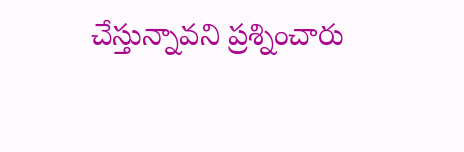చేస్తున్నావని ప్రశ్నించారు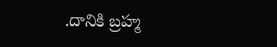.దానికి బ్రహ్మ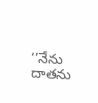‘’నేను దాతను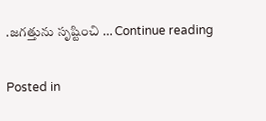.జగత్తును సృష్టించి … Continue reading

Posted in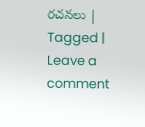రచనలు | Tagged | Leave a comment